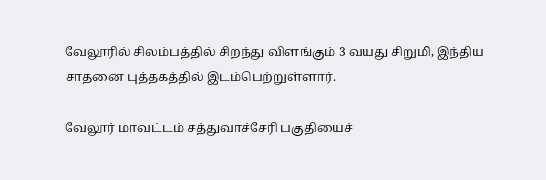வேலூரில் சிலம்பத்தில் சிறந்து விளங்கும் 3 வயது சிறுமி, இந்திய சாதனை புத்தகத்தில் இடம்பெற்றுள்ளார்.

வேலூர் மாவட்டம் சத்துவாச்சேரி பகுதியைச்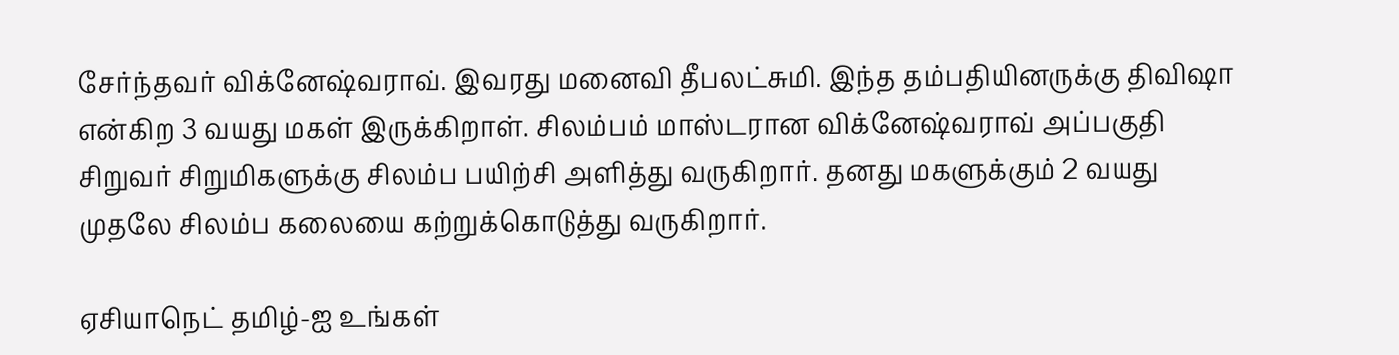சேர்ந்தவர் விக்னேஷ்வராவ். இவரது மனைவி தீபலட்சுமி. இந்த தம்பதியினருக்கு திவிஷா என்கிற 3 வயது மகள் இருக்கிறாள். சிலம்பம் மாஸ்டரான விக்னேஷ்வராவ் அப்பகுதி சிறுவர் சிறுமிகளுக்கு சிலம்ப பயிற்சி அளித்து வருகிறார். தனது மகளுக்கும் 2 வயது முதலே சிலம்ப கலையை கற்றுக்கொடுத்து வருகிறார்.

ஏசியாநெட் தமிழ்-ஐ உங்கள்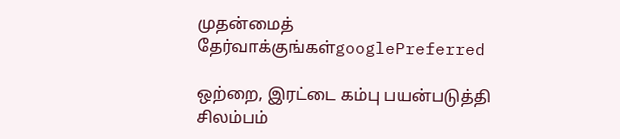முதன்மைத் தேர்வாக்குங்கள்googlePreferred

ஒற்றை, இரட்டை கம்பு பயன்படுத்தி சிலம்பம்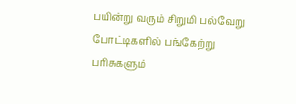பயின்று வரும் சிறுமி பல்வேறு போட்டிகளில் பங்கேற்று பரிசுகளும்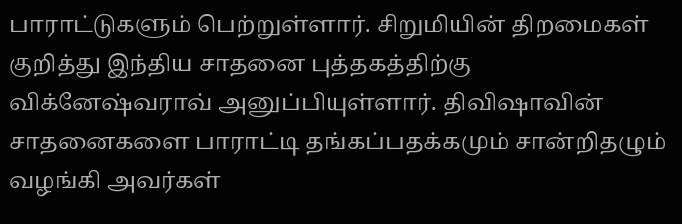பாராட்டுகளும் பெற்றுள்ளார். சிறுமியின் திறமைகள் குறித்து இந்திய சாதனை புத்தகத்திற்கு விக்னேஷ்வராவ் அனுப்பியுள்ளார். திவிஷாவின் சாதனைகளை பாராட்டி தங்கப்பதக்கமும் சான்றிதழும் வழங்கி அவர்கள்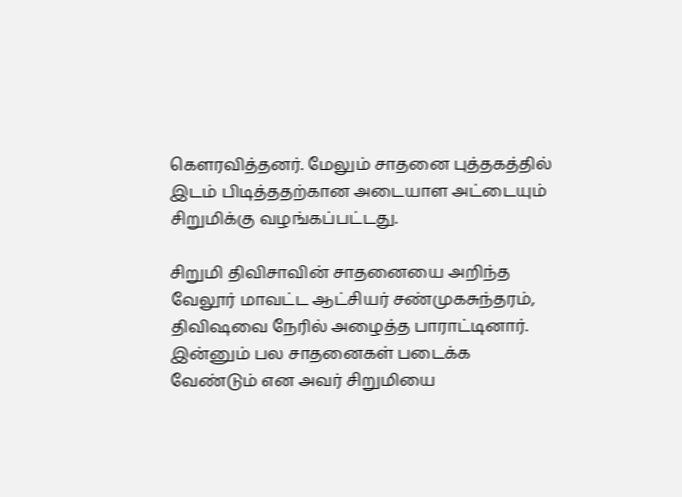கௌரவித்தனர். மேலும் சாதனை புத்தகத்தில் இடம் பிடித்ததற்கான அடையாள அட்டையும் சிறுமிக்கு வழங்கப்பட்டது.

சிறுமி திவிசாவின் சாதனையை அறிந்த வேலூர் மாவட்ட ஆட்சியர் சண்முகசுந்தரம், திவிஷவை நேரில் அழைத்த பாராட்டினார். இன்னும் பல சாதனைகள் படைக்க வேண்டும் என அவர் சிறுமியை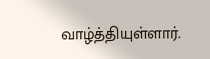வாழ்த்தியுள்ளார்.